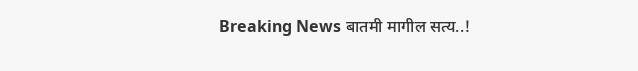Breaking News बातमी मागील सत्य..!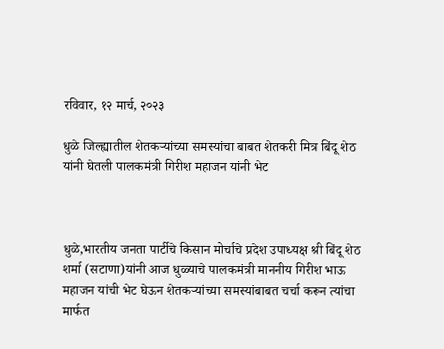रविवार, १२ मार्च, २०२३

धुळे जिल्ह्यातील शेतकऱ्यांच्या समस्यांचा बाबत शेतकरी मित्र बिंदू शेठ यांनी घेतली पालकमंत्री गिरीश महाजन यांनी भेट



धुळे,भारतीय जनता पार्टीचे किसान मोर्चाचे प्रदेश उपाध्यक्ष श्री बिंदू शेठ शर्मा (सटाणा)यांनी आज धुळ्याचे पालकमंत्री माननीय गिरीश भाऊ महाजन यांची भेट घेऊन शेतकऱ्यांच्या समस्यांबाबत चर्चा करून त्यांचा मार्फत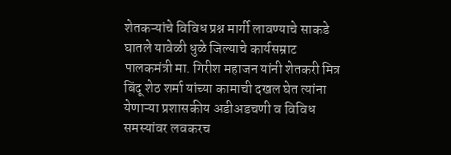शेतकऱ्यांचे विविध प्रश्न मार्गी लावण्याचे साकडे घातले यावेळी धुळे जिल्याचे कार्यसम्राट पालकमंत्री मा. गिरीश महाजन यांनी शेतकरी मित्र बिंदू शेठ शर्मा यांच्या कामाची दखल घेत त्यांना येणाऱ्या प्रशासकीय अडीअडचणी व विविध समस्यांवर लवकरच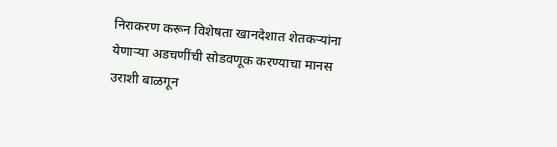निराकरण करून विशेषता खानदेशात शेतकऱ्यांना येणाऱ्या अडचणींची सोडवणूक करण्याचा मानस उराशी बाळगून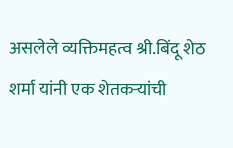असलेले व्यक्तिमहत्व श्री.बिंदू शेठ शर्मा यांनी एक शेतकऱ्यांची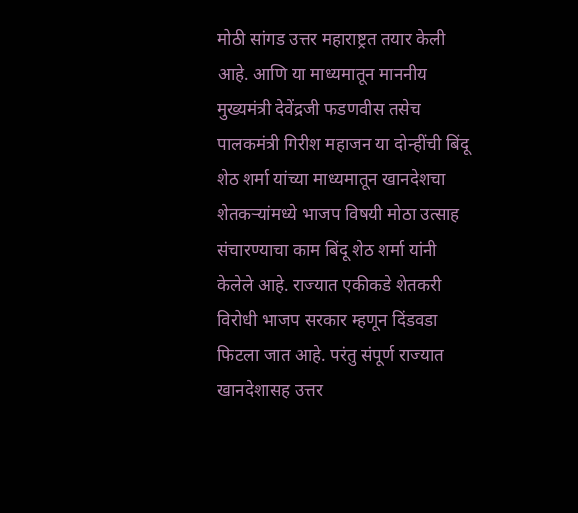मोठी सांगड उत्तर महाराष्ट्रत तयार केली आहे. आणि या माध्यमातून माननीय मुख्यमंत्री देवेंद्रजी फडणवीस तसेच पालकमंत्री गिरीश महाजन या दोन्हींची बिंदू शेठ शर्मा यांच्या माध्यमातून खानदेशचा शेतकऱ्यांमध्ये भाजप विषयी मोठा उत्साह संचारण्याचा काम बिंदू शेठ शर्मा यांनी केलेले आहे. राज्यात एकीकडे शेतकरी विरोधी भाजप सरकार म्हणून दिंडवडा फिटला जात आहे. परंतु संपूर्ण राज्यात खानदेशासह उत्तर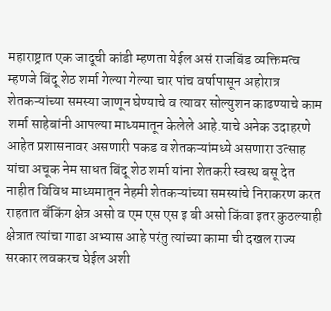महाराष्ट्रात एक जादूची कांडी म्हणता येईल असं राजबिंड व्यक्तिमत्व म्हणजे बिंदू शेठ शर्मा गेल्या गेल्या चार पांच वर्षापासून अहोरात्र शेतकऱ्यांच्या समस्या जाणून घेण्याचे व त्यावर सोल्युशन काढण्याचे काम शर्मा साहेबांनी आपल्या माध्यमातून केलेले आहे.याचे अनेक उदाहरणे आहेत प्रशासनावर असणारी पकड व शेतकऱ्यांमध्ये असणारा उत्साह यांचा अचूक नेम साधत बिंदू शेठ शर्मा यांना शेतकरी स्वस्थ बसू देत नाहीत विविध माध्यमातून नेहमी शेतकऱ्यांच्या समस्यांचे निराकरण करत राहतात बँकिंग क्षेत्र असो व एम एस एस इ बी असो किंवा इतर कुठल्याही क्षेत्रात त्यांचा गाढा अभ्यास आहे परंतु त्यांच्या कामा ची दखल राज्य सरकार लवकरच घेईल अशी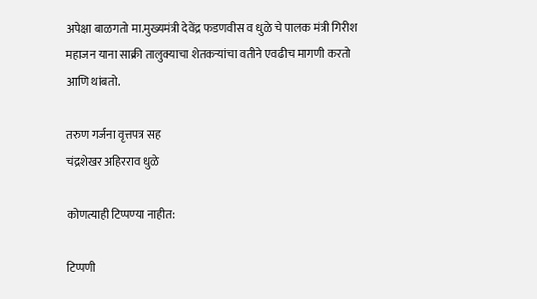अपेक्षा बाळगतो मा.मुख्यमंत्री देवेंद्र फडणवीस व धुळे चे पालक मंत्री गिरीश महाजन याना साक्री तालुक्याचा शेतकऱ्यांचा वतीने एवढीच मागणी करतो आणि थांबतो.

तरुण गर्जना वृत्तपत्र सह
चंद्रशेखर अहिरराव धुळे

कोणत्याही टिप्पण्‍या नाहीत:

टिप्पणी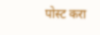पोस्ट करा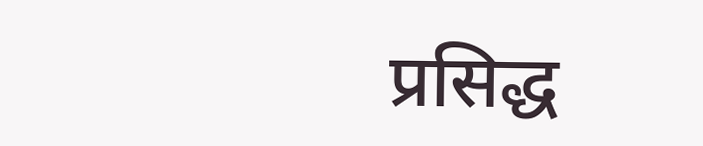प्रसिद्ध